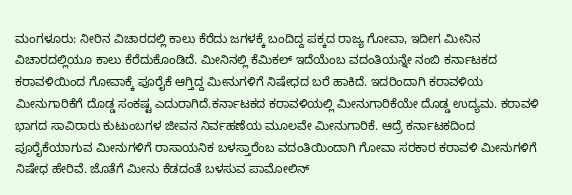ಮಂಗಳೂರು: ನೀರಿನ ವಿಚಾರದಲ್ಲಿ ಕಾಲು ಕೆರೆದು ಜಗಳಕ್ಕೆ ಬಂದಿದ್ದ ಪಕ್ಕದ ರಾಜ್ಯ ಗೋವಾ, ಇದೀಗ ಮೀನಿನ ವಿಚಾರದಲ್ಲಿಯೂ ಕಾಲು ಕೆರೆದುಕೊಂಡಿದೆ. ಮೀನಿನಲ್ಲಿ ಕೆಮಿಕಲ್ ಇದೆಯೆಂಬ ವದಂತಿಯನ್ನೇ ನಂಬಿ ಕರ್ನಾಟಕದ ಕರಾವಳಿಯಿಂದ ಗೋವಾಕ್ಕೆ ಪೂರೈಕೆ ಆಗ್ತಿದ್ದ ಮೀನುಗಳಿಗೆ ನಿಷೇಧದ ಬರೆ ಹಾಕಿದೆ. ಇದರಿಂದಾಗಿ ಕರಾವಳಿಯ ಮೀನುಗಾರಿಕೆಗೆ ದೊಡ್ಡ ಸಂಕಷ್ಟ ಎದುರಾಗಿದೆ.ಕರ್ನಾಟಕದ ಕರಾವಳಿಯಲ್ಲಿ ಮೀನುಗಾರಿಕೆಯೇ ದೊಡ್ಡ ಉದ್ಯಮ. ಕರಾವಳಿ ಭಾಗದ ಸಾವಿರಾರು ಕುಟುಂಬಗಳ ಜೀವನ ನಿರ್ವಹಣೆಯ ಮೂಲವೇ ಮೀನುಗಾರಿಕೆ. ಆದ್ರೆ ಕರ್ನಾಟಕದಿಂದ ಪೂರೈಕೆಯಾಗುವ ಮೀನುಗಳಿಗೆ ರಾಸಾಯನಿಕ ಬಳಸ್ತಾರೆಂಬ ವದಂತಿಯಿಂದಾಗಿ ಗೋವಾ ಸರಕಾರ ಕರಾವಳಿ ಮೀನುಗಳಿಗೆ ನಿಷೇಧ ಹೇರಿವೆ. ಜೊತೆಗೆ ಮೀನು ಕೆಡದಂತೆ ಬಳಸುವ ಪಾಮೋಲಿನ್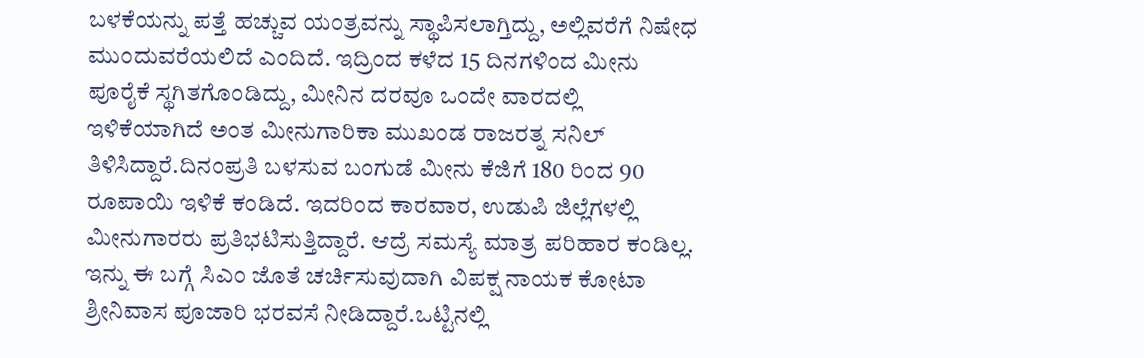ಬಳಕೆಯನ್ನು ಪತ್ತೆ ಹಚ್ಚುವ ಯಂತ್ರವನ್ನು ಸ್ಥಾಪಿಸಲಾಗ್ತಿದ್ದು, ಅಲ್ಲಿವರೆಗೆ ನಿಷೇಧ ಮುಂದುವರೆಯಲಿದೆ ಎಂದಿದೆ. ಇದ್ರಿಂದ ಕಳೆದ 15 ದಿನಗಳಿಂದ ಮೀನು ಪೂರೈಕೆ ಸ್ಥಗಿತಗೊಂಡಿದ್ದು, ಮೀನಿನ ದರವೂ ಒಂದೇ ವಾರದಲ್ಲಿ ಇಳಿಕೆಯಾಗಿದೆ ಅಂತ ಮೀನುಗಾರಿಕಾ ಮುಖಂಡ ರಾಜರತ್ನ ಸನಿಲ್ ತಿಳಿಸಿದ್ದಾರೆ.ದಿನಂಪ್ರತಿ ಬಳಸುವ ಬಂಗುಡೆ ಮೀನು ಕೆಜಿಗೆ 180 ರಿಂದ 90 ರೂಪಾಯಿ ಇಳಿಕೆ ಕಂಡಿದೆ. ಇದರಿಂದ ಕಾರವಾರ, ಉಡುಪಿ ಜಿಲ್ಲೆಗಳಲ್ಲಿ ಮೀನುಗಾರರು ಪ್ರತಿಭಟಿಸುತ್ತಿದ್ದಾರೆ. ಆದ್ರೆ ಸಮಸ್ಯೆ ಮಾತ್ರ ಪರಿಹಾರ ಕಂಡಿಲ್ಲ. ಇನ್ನು ಈ ಬಗ್ಗೆ ಸಿಎಂ ಜೊತೆ ಚರ್ಚಿಸುವುದಾಗಿ ವಿಪಕ್ಷ ನಾಯಕ ಕೋಟಾ ಶ್ರೀನಿವಾಸ ಪೂಜಾರಿ ಭರವಸೆ ನೀಡಿದ್ದಾರೆ.ಒಟ್ಟಿನಲ್ಲಿ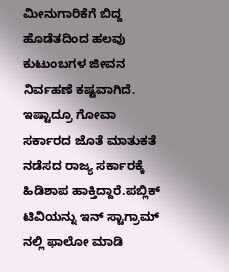ಮೀನುಗಾರಿಕೆಗೆ ಬಿದ್ದ ಹೊಡೆತದಿಂದ ಹಲವು ಕುಟುಂಬಗಳ ಜೀವನ ನಿರ್ವಹಣೆ ಕಷ್ಟವಾಗಿದೆ. ಇಷ್ಟಾದ್ರೂ ಗೋವಾ ಸರ್ಕಾರದ ಜೊತೆ ಮಾತುಕತೆ ನಡೆಸದ ರಾಜ್ಯ ಸರ್ಕಾರಕ್ಕೆ ಹಿಡಿಶಾಪ ಹಾಕ್ತಿದ್ದಾರೆ.ಪಬ್ಲಿಕ್ ಟಿವಿಯನ್ನು ಇನ್ ಸ್ಟಾಗ್ರಾಮ್ ನಲ್ಲಿ ಫಾಲೋ ಮಾಡಿ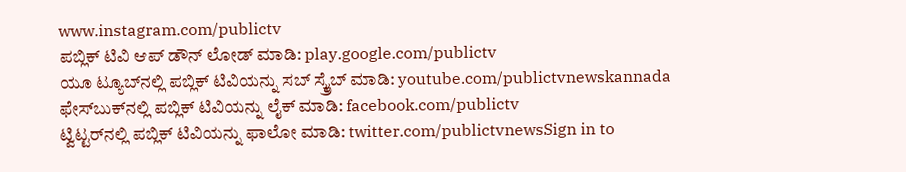www.instagram.com/publictv
ಪಬ್ಲಿಕ್ ಟಿವಿ ಆಪ್ ಡೌನ್ ಲೋಡ್ ಮಾಡಿ: play.google.com/publictv
ಯೂ ಟ್ಯೂಬ್‍ನಲ್ಲಿ ಪಬ್ಲಿಕ್ ಟಿವಿಯನ್ನು ಸಬ್ ಸ್ಕ್ರೈಬ್ ಮಾಡಿ: youtube.com/publictvnewskannada
ಫೇಸ್‍ಬುಕ್‍ನಲ್ಲಿ ಪಬ್ಲಿಕ್ ಟಿವಿಯನ್ನು ಲೈಕ್ ಮಾಡಿ: facebook.com/publictv
ಟ್ವಿಟ್ಟರ್‌ನಲ್ಲಿ ಪಬ್ಲಿಕ್ ಟಿವಿಯನ್ನು ಫಾಲೋ ಮಾಡಿ: twitter.com/publictvnewsSign in to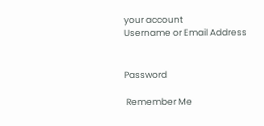your account
Username or Email Address


Password

 Remember Me